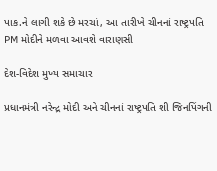પાક.ને લાગી શકે છે મરચાં, આ તારીખે ચીનનાં રાષ્ટ્રપતિ PM મોદીને મળવા આવશે વારાણસી

દેશ-વિદેશ મુખ્ય સમાચાર

પ્રધાનમંત્રી નરેન્દ્ર મોદી અને ચીનનાં રાષ્ટ્રપતિ શી જિનપિંગની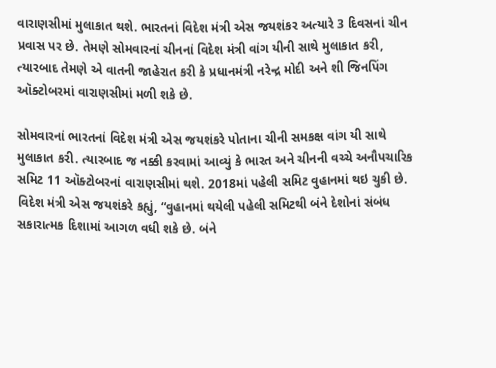વારાણસીમાં મુલાકાત થશે. ભારતનાં વિદેશ મંત્રી એસ જયશંકર અત્યારે 3 દિવસનાં ચીન પ્રવાસ પર છે. તેમણે સોમવારનાં ચીનનાં વિદેશ મંત્રી વાંગ યીની સાથે મુલાકાત કરી, ત્યારબાદ તેમણે એ વાતની જાહેરાત કરી કે પ્રધાનમંત્રી નરેન્દ્ર મોદી અને શી જિનપિંગ ઑક્ટોબરમાં વારાણસીમાં મળી શકે છે.

સોમવારનાં ભારતનાં વિદેશ મંત્રી એસ જયશંકરે પોતાના ચીની સમકક્ષ વાંગ યી સાથે મુલાકાત કરી. ત્યારબાદ જ નક્કી કરવામાં આવ્યું કે ભારત અને ચીનની વચ્ચે અનૌપચારિક સમિટ 11 ઑક્ટોબરનાં વારાણસીમાં થશે. 2018માં પહેલી સમિટ વુહાનમાં થઇ ચુકી છે. વિદેશ મંત્રી એસ જયશંકરે કહ્યું, “વુહાનમાં થયેલી પહેલી સમિટથી બંને દેશોનાં સંબંધ સકારાત્મક દિશામાં આગળ વધી શકે છે. બંને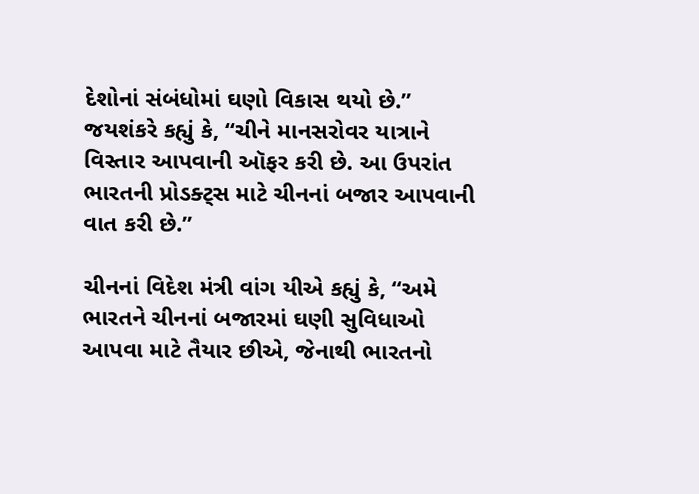દેશોનાં સંબંધોમાં ઘણો વિકાસ થયો છે.” જયશંકરે કહ્યું કે, “ચીને માનસરોવર યાત્રાને વિસ્તાર આપવાની ઑફર કરી છે. આ ઉપરાંત ભારતની પ્રોડક્ટ્સ માટે ચીનનાં બજાર આપવાની વાત કરી છે.”

ચીનનાં વિદેશ મંત્રી વાંગ યીએ કહ્યું કે, “અમે ભારતને ચીનનાં બજારમાં ઘણી સુવિધાઓ આપવા માટે તૈયાર છીએ, જેનાથી ભારતનો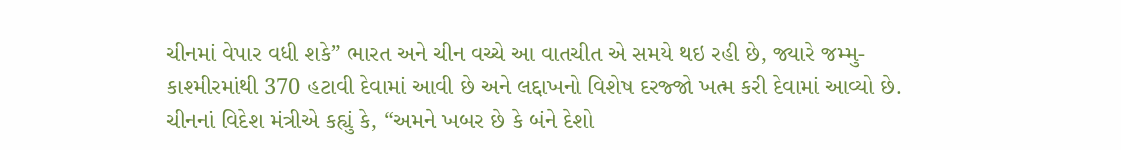ચીનમાં વેપાર વધી શકે” ભારત અને ચીન વચ્ચે આ વાતચીત એ સમયે થઇ રહી છે, જ્યારે જમ્મુ-કાશ્મીરમાંથી 370 હટાવી દેવામાં આવી છે અને લદ્દાખનો વિશેષ દરજ્જો ખત્મ કરી દેવામાં આવ્યો છે. ચીનનાં વિદેશ મંત્રીએ કહ્યું કે, “અમને ખબર છે કે બંને દેશો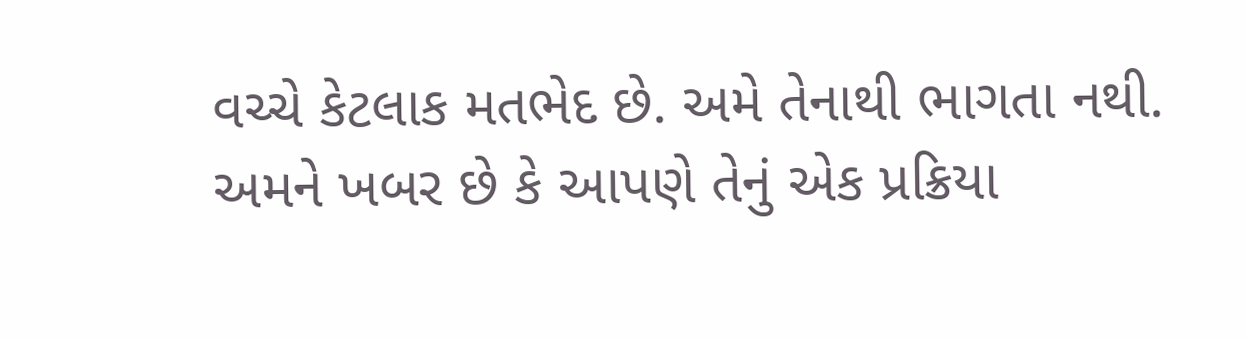વચ્ચે કેટલાક મતભેદ છે. અમે તેનાથી ભાગતા નથી. અમને ખબર છે કે આપણે તેનું એક પ્રક્રિયા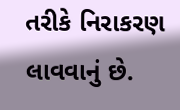તરીકે નિરાકરણ લાવવાનું છે.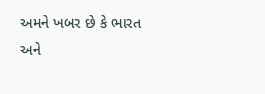અમને ખબર છે કે ભારત અને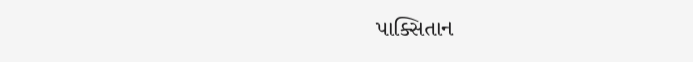પાક્સિતાન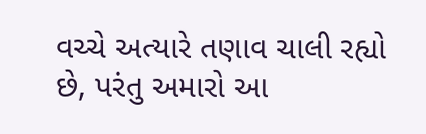વચ્ચે અત્યારે તણાવ ચાલી રહ્યો છે, પરંતુ અમારો આ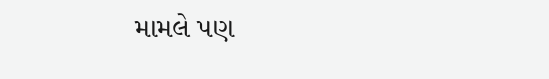મામલે પણ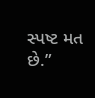સ્પષ્ટ મત છે.”